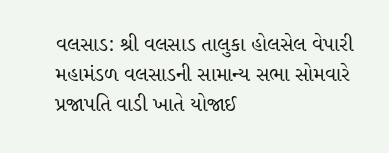વલસાડ: શ્રી વલસાડ તાલુકા હોલસેલ વેપારી મહામંડળ વલસાડની સામાન્ય સભા સોમવારે પ્રજાપતિ વાડી ખાતે યોજાઈ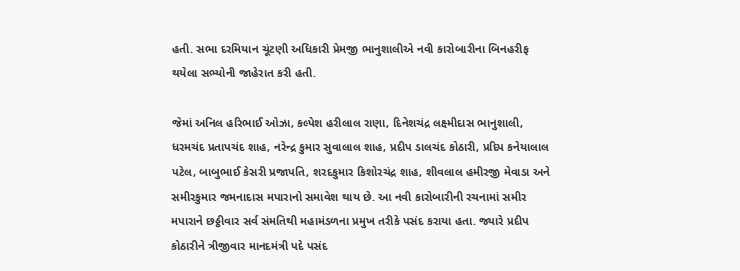હતી. સભા દરમિયાન ચૂંટણી અધિકારી પ્રેમજી ભાનુશાલીએ નવી કારોબારીના બિનહરીફ થયેલા સભ્યોની જાહેરાત કરી હતી.

જેમાં અનિલ હરિભાઈ ઓઝા, કલ્પેશ હરીલાલ રાણા, દિનેશચંદ્ર લક્ષ્મીદાસ ભાનુશાલી, ધરમચંદ પ્રતાપચંદ શાહ, નરેન્દ્ર કુમાર સુવાલાલ શાહ, પ્રદીપ ડાલચંદ કોઠારી, પ્રદિપ કનેયાલાલ પટેલ, બાબુભાઈ કેસરી પ્રજાપતિ, શરદકુમાર કિશોરચંદ્ર શાહ, શીવલાલ હમીરજી મેવાડા અને સમીરકુમાર જમનાદાસ મપારાનો સમાવેશ થાય છે. આ નવી કારોબારીની રચનામાં સમીર મપારાને છઠ્ઠીવાર સર્વ સંમતિથી મહામંડળના પ્રમુખ તરીકે પસંદ કરાયા હતા. જ્યારે પ્રદીપ કોઠારીને ત્રીજીવાર માનદમંત્રી પદે પસંદ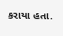કરાયા હતા.